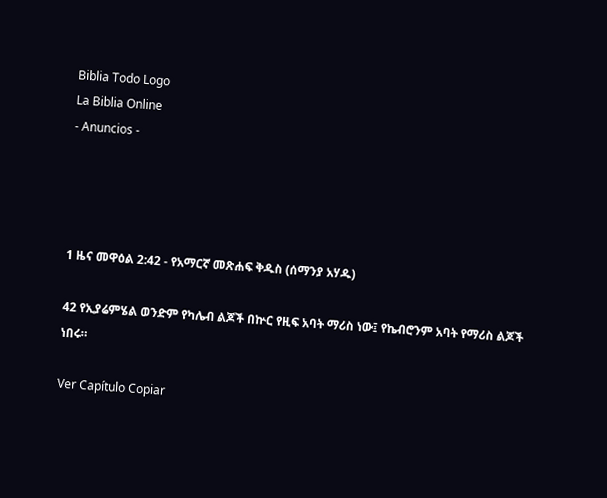Biblia Todo Logo
La Biblia Online
- Anuncios -




1 ዜና መዋዕል 2:42 - የአማርኛ መጽሐፍ ቅዱስ (ሰማንያ አሃዱ)

42 የኢያሬምሄል ወንድም የካሌብ ልጆች በኵር የዚፍ አባት ማሪስ ነው፤ የኬብሮንም አባት የማሪስ ልጆች ነበሩ።

Ver Capítulo Copiar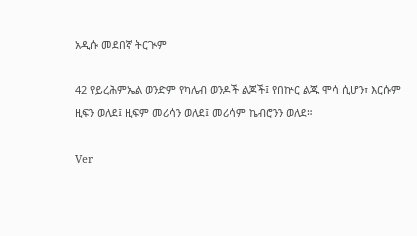አዲሱ መደበኛ ትርጒም

42 የይረሕምኤል ወንድም የካሌብ ወንዶች ልጆች፤ የበኵር ልጁ ሞሳ ሲሆን፣ እርሱም ዚፍን ወለደ፤ ዚፍም መሪሳን ወለደ፤ መሪሳም ኬብሮንን ወለደ።

Ver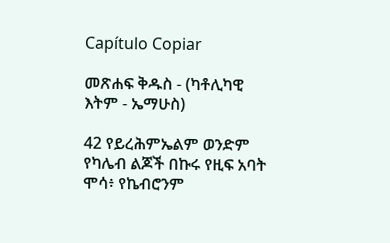Capítulo Copiar

መጽሐፍ ቅዱስ - (ካቶሊካዊ እትም - ኤማሁስ)

42 የይረሕምኤልም ወንድም የካሌብ ልጆች በኩሩ የዚፍ አባት ሞሳ፥ የኬብሮንም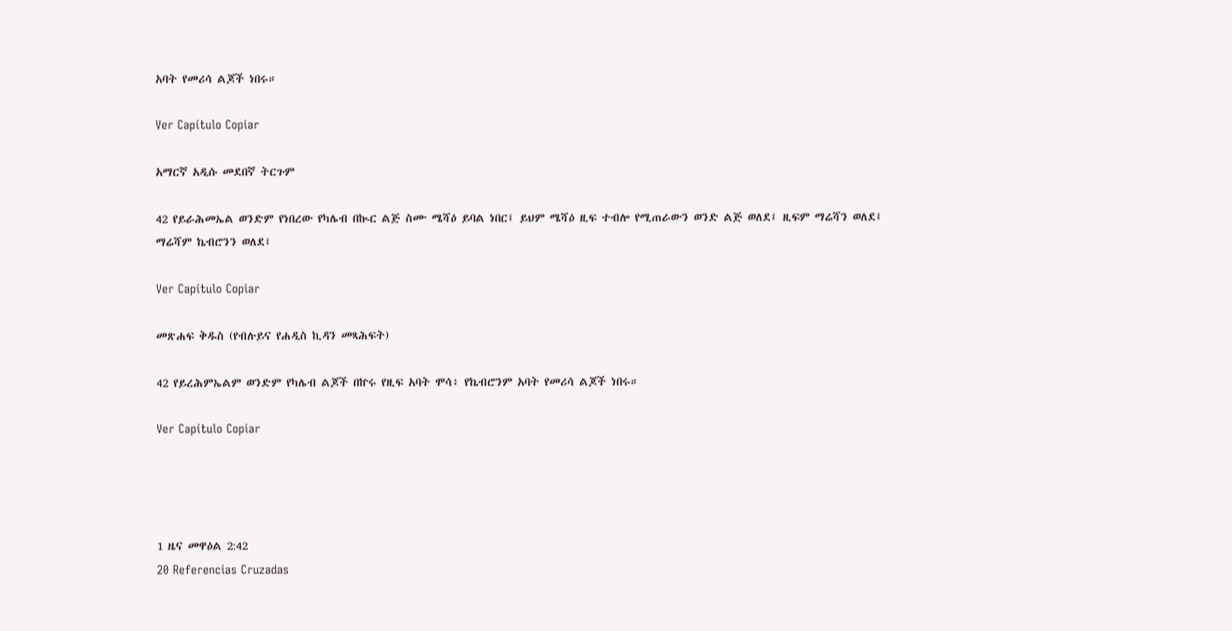አባት የመሪሳ ልጆች ነበሩ።

Ver Capítulo Copiar

አማርኛ አዲሱ መደበኛ ትርጉም

42 የይራሕመኤል ወንድም የነበረው የካሌብ በኲር ልጅ ስሙ ሜሻዕ ይባል ነበር፤ ይህም ሜሻዕ ዚፍ ተብሎ የሚጠራውን ወንድ ልጅ ወለደ፤ ዚፍም ማሬሻን ወለደ፤ ማሬሻም ኬብሮንን ወለደ፤

Ver Capítulo Copiar

መጽሐፍ ቅዱስ (የብሉይና የሐዲስ ኪዳን መጻሕፍት)

42 የይረሕምኤልም ወንድም የካሌብ ልጆች በኵሩ የዚፍ አባት ሞሳ፥ የኬብሮንም አባት የመሪሳ ልጆች ነበሩ።

Ver Capítulo Copiar




1 ዜና መዋዕል 2:42
20 Referencias Cruzadas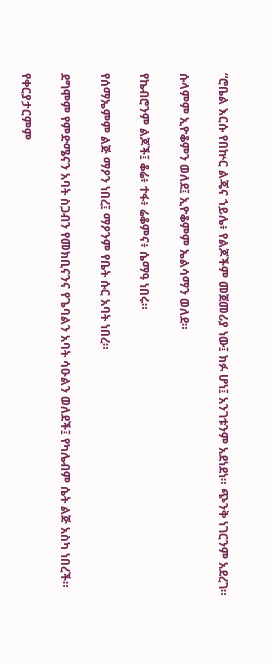“ሮቤል እርሱ የበኵር ልጄና ኀይሌ፥ የልጆችም መጀመሪያ ነው፤ ክፉ ሆነ፤ አንገቱንም አደነደነ። ጭንቅ ነገርንም አደረገ።


ሱላምም ኢዮቆምን ወለደ፤ ኢዮቆምም ኤልሳማን ወለደ።


የኬብሮንም ልጆች፤ ቆሬ፥ ተፋ፥ ሬቆምና፥ ሴማዓ ነበሩ።


የሰማኤምም ልጅ ማዖን ነበረ፤ ማዖንም የቤት ሱር አባት ነበረ።


ደግሞም የምድሜናን አባት ስጋብን የመክቢናንና የጌባልን አባት ሳዑልን ወለደች፤ የካሌብም ሴት ልጅ አስካ ነበረች።


የቀርያታርምም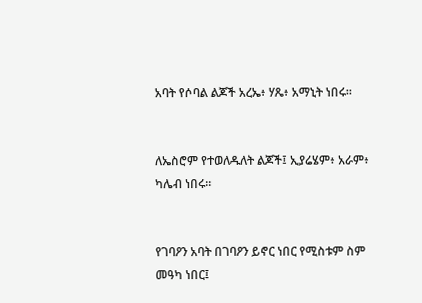አባት የሶባል ልጆች አረኤ፥ ሃጼ፥ አማኒት ነበሩ።


ለኤስሮም የተወለዱለት ልጆች፤ ኢያሬሄም፥ አራም፥ ካሌብ ነበሩ።


የገባዖን አባት በገባዖን ይኖር ነበር የሚስቱም ስም መዓካ ነበር፤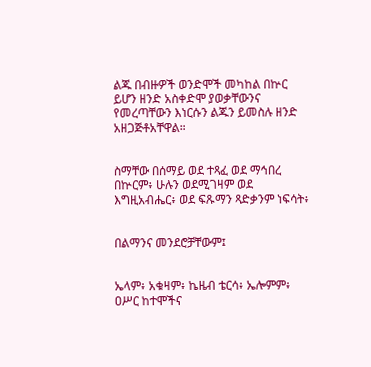ልጁ በብዙዎች ወንድሞች መካከል በኵር ይሆን ዘንድ አስቀድሞ ያወቃቸውንና የመረጣቸውን እነርሱን ልጁን ይመስሉ ዘንድ አዘጋጅቶአቸዋል።


ስማቸው በሰማይ ወደ ተጻፈ ወደ ማኅበረ በኵርም፥ ሁሉን ወደሚገዛም ወደ እግዚአብሔር፥ ወደ ፍጹማን ጻድቃንም ነፍሳት፥


በልማንና መንደሮቻቸውም፤


ኤላም፥ አቁዛም፥ ኬዜብ ቴርሳ፥ ኤሎምም፥ ዐሥር ከተሞችና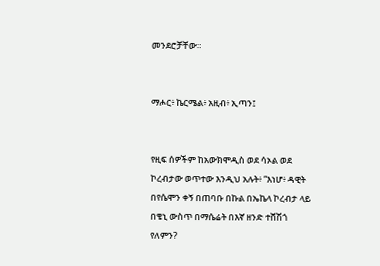መንደሮቻቸው።


ማሖር፥ ኬርሜል፥ አዚብ፥ ኢጣን፤


የዚፍ ሰዎችም ከአውክሞዲስ ወደ ሳኦል ወደ ኮረብታው ወጥተው እንዲህ አሉት፥ “እነሆ፥ ዳዊት በየሴሞን ቀኝ በጠባቡ በኩል በኤኬላ ኮረብታ ላይ በቄኒ ውስጥ በማሴሬት በእኛ ዘንድ ተሸሽጎ የለምን?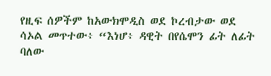የዚፍ ሰዎችም ከአውክሞዲስ ወደ ኮረብታው ወደ ሳኦል መጥተው፥ “እነሆ፥ ዳዊት በየሴሞን ፊት ለፊት ባለው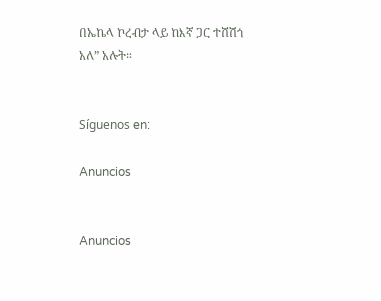በኤኬላ ኮረብታ ላይ ከእኛ ጋር ተሸሽጎ አለ” አሉት።


Síguenos en:

Anuncios


Anuncios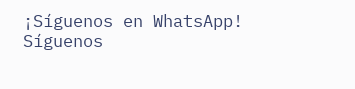¡Síguenos en WhatsApp! Síguenos